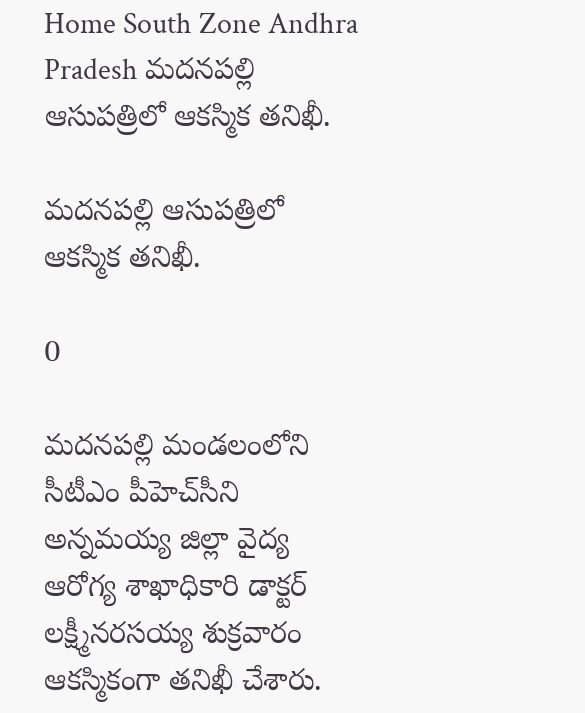Home South Zone Andhra Pradesh మదనపల్లి ఆసుపత్రిలో ఆకస్మిక తనిఖీ.

మదనపల్లి ఆసుపత్రిలో ఆకస్మిక తనిఖీ.

0

మదనపల్లి మండలంలోని సీటీఎం పీహెచ్‌సీని అన్నమయ్య జిల్లా వైద్య ఆరోగ్య శాఖాధికారి డాక్టర్ లక్ష్మీనరసయ్య శుక్రవారం ఆకస్మికంగా తనిఖీ చేశారు.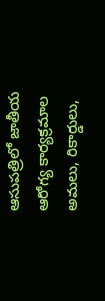ఆసుపత్రిలో జాతీయ ఆరోగ్య కార్యక్రమాల అమలు, రికార్డులు,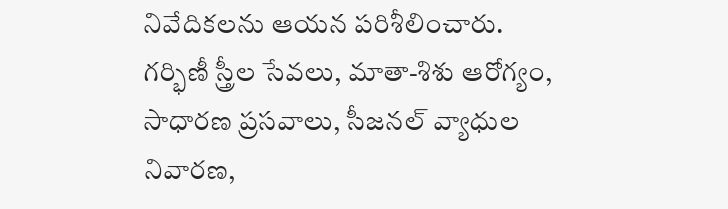నివేదికలను ఆయన పరిశీలించారు. గర్భిణీ స్త్రీల సేవలు, మాతా-శిశు ఆరోగ్యం, సాధారణ ప్రసవాలు, సీజనల్ వ్యాధుల నివారణ,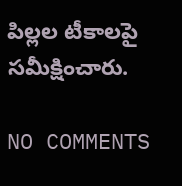పిల్లల టీకాలపై సమీక్షించారు.

NO COMMENTS